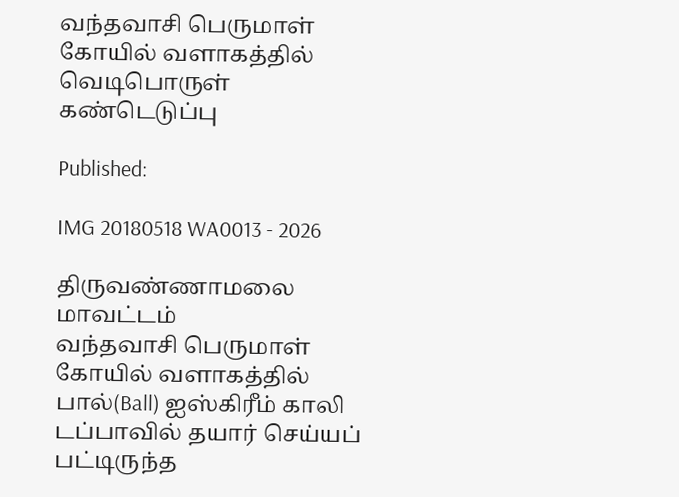வந்தவாசி பெருமாள் கோயில் வளாகத்தில் வெடிபொருள் கண்டெடுப்பு

Published:

IMG 20180518 WA0013 - 2026

திருவண்ணாமலை மாவட்டம்
வந்தவாசி பெருமாள் கோயில் வளாகத்தில் பால்(Ball) ஐஸ்கிரீம் காலி டப்பாவில் தயார் செய்யப் பட்டிருந்த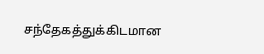சந்தேகத்துக்கிடமான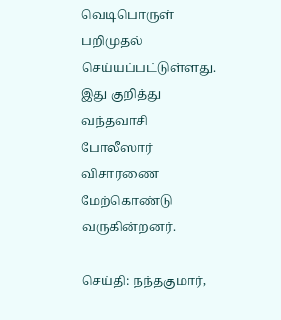வெடிபொருள் பறிமுதல் செய்யப்பட்டுள்ளது. இது குறித்து
வந்தவாசி போலீஸார் விசாரணை மேற்கொண்டு வருகின்றனர்.

செய்தி: நந்தகுமார்,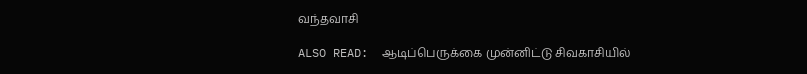வந்தவாசி

ALSO READ:  ஆடிப்பெருக்கை முன்னிட்டு சிவகாசியில்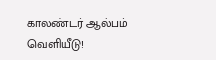காலண்டர் ஆல்பம் வெளியீடு!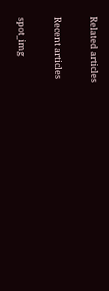Related articles

Recent articles

spot_img